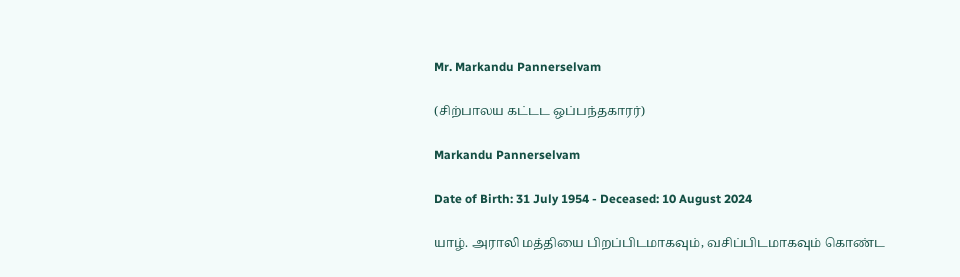Mr. Markandu Pannerselvam

(சிற்பாலய கட்டட ஒப்பந்தகாரர்)

Markandu Pannerselvam

Date of Birth: 31 July 1954 - Deceased: 10 August 2024

யாழ். அராலி மத்தியை பிறப்பிடமாகவும், வசிப்பிடமாகவும் கொண்ட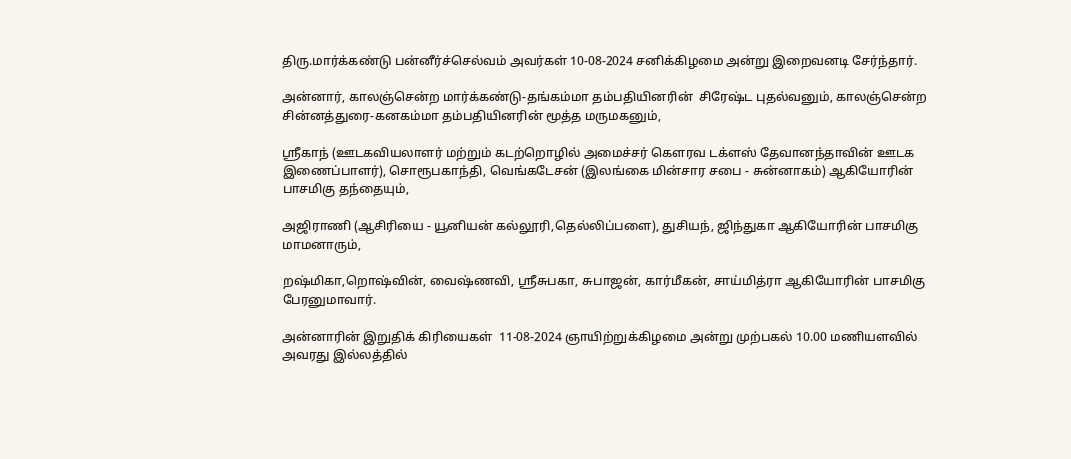திரு.மார்க்கண்டு பன்னீர்ச்செல்வம் அவர்கள் 10-08-2024 சனிக்கிழமை அன்று இறைவனடி சேர்ந்தார்.

அன்னார், காலஞ்சென்ற மார்க்கண்டு-தங்கம்மா தம்பதியினரின்  சிரேஷ்ட புதல்வனும், காலஞ்சென்ற சின்னத்துரை-கனகம்மா தம்பதியினரின் மூத்த மருமகனும்,

ஸ்ரீகாந் (ஊடகவியலாளர் மற்றும் கடற்றொழில் அமைச்சர் கௌரவ டக்ளஸ் தேவானந்தாவின் ஊடக இணைப்பாளர்), சொரூபகாந்தி, வெங்கடேசன் (இலங்கை மின்சார சபை - சுன்னாகம்) ஆகியோரின் பாசமிகு தந்தையும்,

அஜிராணி (ஆசிரியை - யூனியன் கல்லூரி,தெல்லிப்பளை), துசியந், ஜிந்துகா ஆகியோரின் பாசமிகு மாமனாரும்,

றஷ்மிகா,றொஷ்வின், வைஷ்ணவி, ஸ்ரீசுபகா, சுபாஜன், கார்மீகன், சாய்மித்ரா ஆகியோரின் பாசமிகு பேரனுமாவார்.

அன்னாரின் இறுதிக் கிரியைகள்  11-08-2024 ஞாயிற்றுக்கிழமை அன்று முற்பகல் 10.00 மணியளவில் அவரது இல்லத்தில்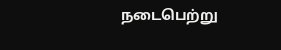நடைபெற்று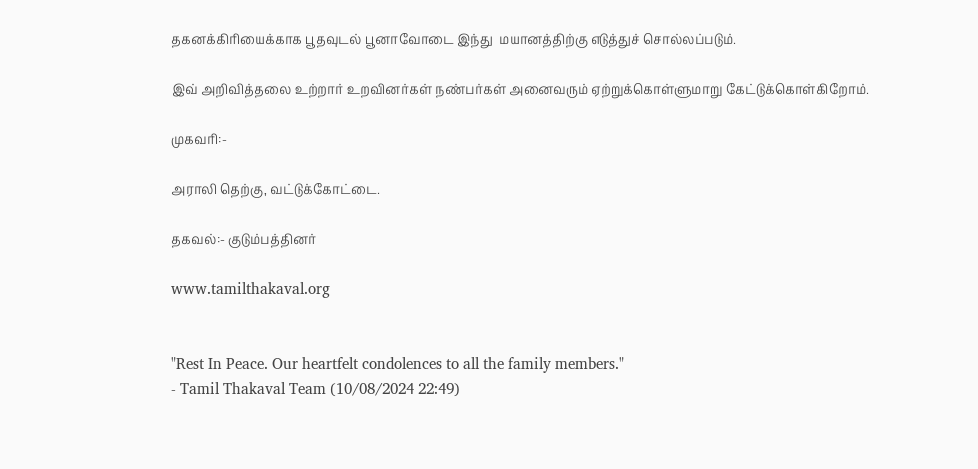தகனக்கிரியைக்காக பூதவுடல் பூனாவோடை இந்து  மயானத்திற்கு எடுத்துச் சொல்லப்படும்.

இவ் அறிவித்தலை உற்றார் உறவினர்கள் நண்பர்கள் அனைவரும் ஏற்றுக்கொள்ளுமாறு கேட்டுக்கொள்கிறோம்.

முகவரி:-

அராலி தெற்கு, வட்டுக்கோட்டை.

தகவல்:- குடும்பத்தினர்

www.tamilthakaval.org


"Rest In Peace. Our heartfelt condolences to all the family members."
- Tamil Thakaval Team (10/08/2024 22:49)